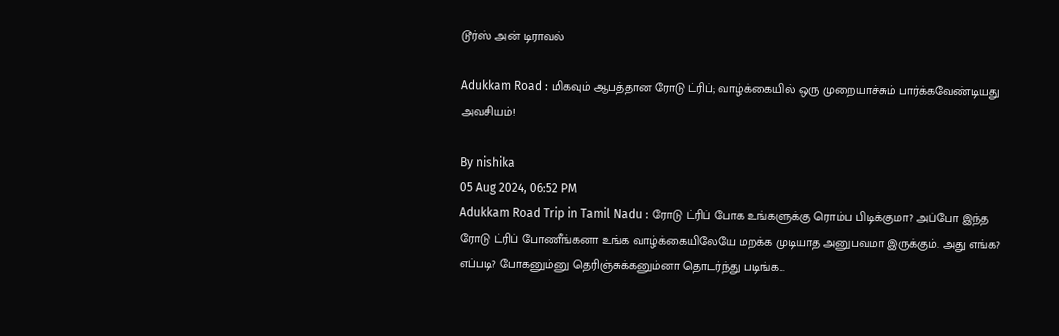டூர்ஸ் அன் டிராவல்

Adukkam Road : மிகவும் ஆபத்தான ரோடு ட்ரிப்; வாழ்க்கையில் ஒரு முறையாச்சும் பார்க்கவேண்டியது அவசியம்!

By nishika
05 Aug 2024, 06:52 PM
Adukkam Road Trip in Tamil Nadu : ரோடு ட்ரிப் போக உங்களுக்கு ரொம்ப பிடிக்குமா? அப்போ இந்த ரோடு ட்ரிப் போணீங்கனா உங்க வாழ்க்கையிலேயே மறக்க முடியாத அனுபவமா இருக்கும். அது எங்க? எப்படி? போகனும்னு தெரிஞ்சுக்கனும்னா தொடர்ந்து படிங்க...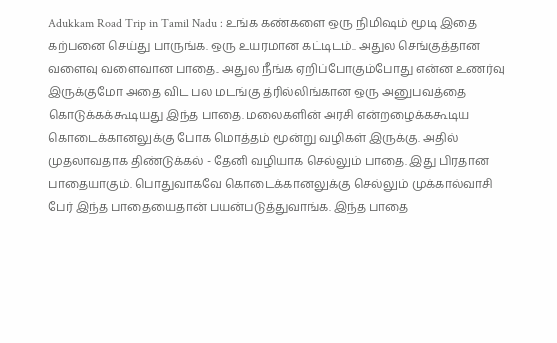Adukkam Road Trip in Tamil Nadu : உங்க கண்களை ஒரு நிமிஷம் மூடி இதை கற்பனை செய்து பாருங்க. ஒரு உயரமான கட்டிடம்.. அதுல செங்குத்தான வளைவு வளைவான பாதை.. அதுல நீங்க ஏறிப்போகும்போது என்ன உணர்வு இருக்குமோ அதை விட பல மடங்கு த்ரில்லிங்கான ஒரு அனுபவத்தை கொடுக்கக்கூடியது இந்த பாதை. மலைகளின் அரசி என்றழைக்ககூடிய கொடைக்கானலுக்கு போக மொத்தம் மூன்று வழிகள் இருக்கு. அதில் முதலாவதாக திண்டுக்கல் - தேனி வழியாக செல்லும் பாதை. இது பிரதான பாதையாகும். பொதுவாகவே கொடைக்கானலுக்கு செல்லும் முக்கால்வாசி பேர் இந்த பாதையைதான் பயன்படுத்துவாங்க. இந்த பாதை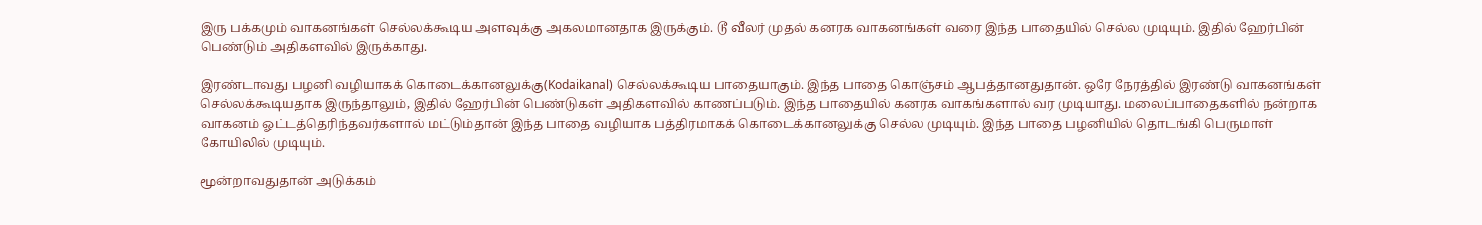இரு பக்கமும் வாகனங்கள் செல்லக்கூடிய அளவுக்கு அகலமானதாக இருக்கும். டூ வீலர் முதல் கனரக வாகனங்கள் வரை இந்த பாதையில் செல்ல முடியும். இதில் ஹேர்பின் பெண்டும் அதிகளவில் இருக்காது.

இரண்டாவது பழனி வழியாகக் கொடைக்கானலுக்கு(Kodaikanal) செல்லக்கூடிய பாதையாகும். இந்த பாதை கொஞ்சம் ஆபத்தானதுதான். ஒரே நேரத்தில் இரண்டு வாகனங்கள் செல்லக்கூடியதாக இருந்தாலும், இதில் ஹேர்பின் பெண்டுகள் அதிகளவில் காணப்படும். இந்த பாதையில் கனரக வாகங்களால் வர முடியாது. மலைப்பாதைகளில் நன்றாக வாகனம் ஓட்டத்தெரிந்தவர்களால் மட்டும்தான் இந்த பாதை வழியாக பத்திரமாகக் கொடைக்கானலுக்கு செல்ல முடியும். இந்த பாதை பழனியில் தொடங்கி பெருமாள் கோயிலில் முடியும்.

மூன்றாவதுதான் அடுக்கம்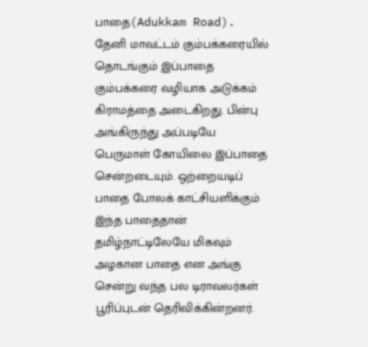பாதை(Adukkam Road). தேனி மாவட்டம் கும்பக்கரையில் தொடங்கும் இப்பாதை கும்பக்கரை வழியாக அடுக்கம் கிராமத்தை அடைகிறது. பின்பு அங்கிருந்து அப்படியே பெருமாள் கோயிலை இப்பாதை சென்றடையும். ஒற்றையடிப் பாதை போலக் காட்சியளிக்கும் இந்த பாதைதான் தமிழ்நாட்டிலேயே மிகவும் அழகான பாதை என அங்கு சென்று வந்த பல டிராவலர்கள் பூரிப்புடன் தெரிவிக்கின்றனர்.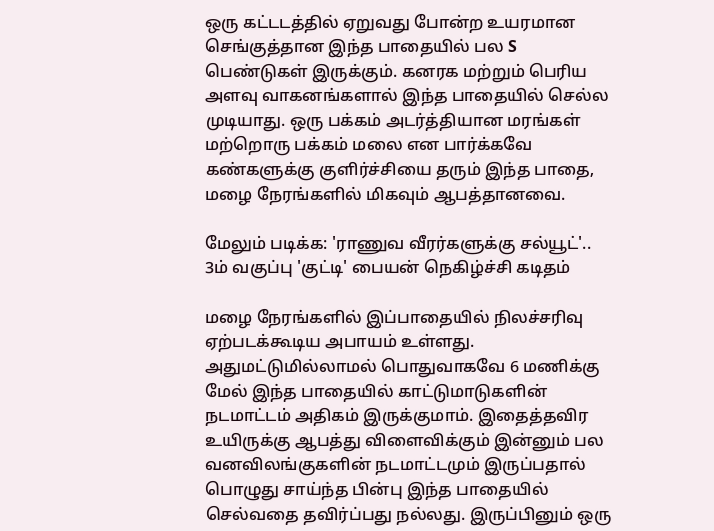ஒரு கட்டடத்தில் ஏறுவது போன்ற உயரமான செங்குத்தான இந்த பாதையில் பல S பெண்டுகள் இருக்கும். கனரக மற்றும் பெரிய அளவு வாகனங்களால் இந்த பாதையில் செல்ல முடியாது. ஒரு பக்கம் அடர்த்தியான மரங்கள் மற்றொரு பக்கம் மலை என பார்க்கவே கண்களுக்கு குளிர்ச்சியை தரும் இந்த பாதை, மழை நேரங்களில் மிகவும் ஆபத்தானவை.

மேலும் படிக்க: 'ராணுவ வீரர்களுக்கு சல்யூட்'.. 3ம் வகுப்பு 'குட்டி' பையன் நெகிழ்ச்சி கடிதம்

மழை நேரங்களில் இப்பாதையில் நிலச்சரிவு ஏற்படக்கூடிய அபாயம் உள்ளது. அதுமட்டுமில்லாமல் பொதுவாகவே 6 மணிக்கு மேல் இந்த பாதையில் காட்டுமாடுகளின் நடமாட்டம் அதிகம் இருக்குமாம். இதைத்தவிர உயிருக்கு ஆபத்து விளைவிக்கும் இன்னும் பல வனவிலங்குகளின் நடமாட்டமும் இருப்பதால் பொழுது சாய்ந்த பின்பு இந்த பாதையில் செல்வதை தவிர்ப்பது நல்லது. இருப்பினும் ஒரு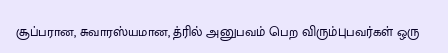சூப்பரான, சுவாரஸ்யமான, த்ரில் அனுபவம் பெற விரும்புபவர்கள் ஒரு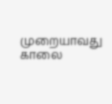முறையாவது காலை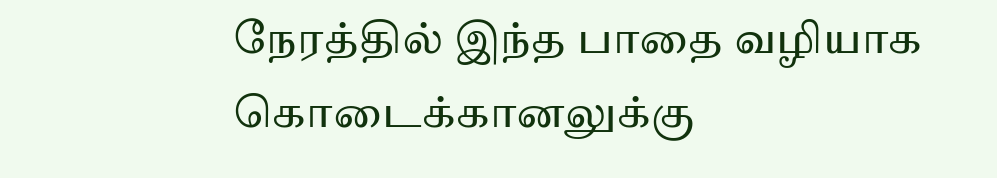நேரத்தில் இந்த பாதை வழியாக கொடைக்கானலுக்கு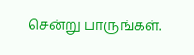சென்று பாருங்கள்.